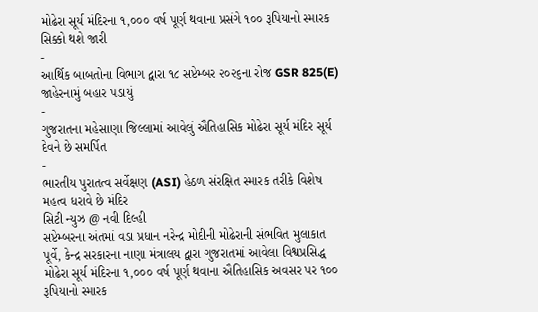મોઢેરા સૂર્ય મંદિરના ૧,૦૦૦ વર્ષ પૂર્ણ થવાના પ્રસંગે ૧૦૦ રૂપિયાનો સ્મારક સિક્કો થશે જારી
-
આર્થિક બાબતોના વિભાગ દ્વારા ૧૮ સપ્ટેમ્બર ૨૦૨૬ના રોજ GSR 825(E) જાહેરનામું બહાર પડાયું
-
ગુજરાતના મહેસાણા જિલ્લામાં આવેલું ઐતિહાસિક મોઢેરા સૂર્ય મંદિર સૂર્ય દેવને છે સમર્પિત
-
ભારતીય પુરાતત્વ સર્વેક્ષણ (ASI) હેઠળ સંરક્ષિત સ્મારક તરીકે વિશેષ મહત્વ ધરાવે છે મંદિર
સિટી ન્યુઝ @ નવી દિલ્હી
સપ્ટેમ્બરના અંતમાં વડા પ્રધાન નરેન્દ્ર મોદીની મોઢેરાની સંભવિત મુલાકાત પૂર્વે, કેન્દ્ર સરકારના નાણા મંત્રાલય દ્વારા ગુજરાતમાં આવેલા વિશ્વપ્રસિદ્ધ મોઢેરા સૂર્ય મંદિરના ૧,૦૦૦ વર્ષ પૂર્ણ થવાના ઐતિહાસિક અવસર પર ૧૦૦ રૂપિયાનો સ્મારક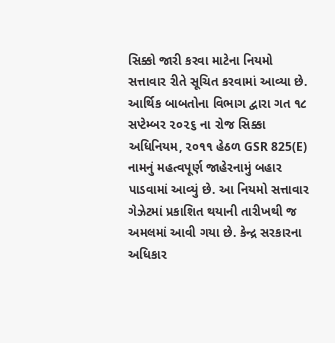સિક્કો જારી કરવા માટેના નિયમો સત્તાવાર રીતે સૂચિત કરવામાં આવ્યા છે.
આર્થિક બાબતોના વિભાગ દ્વારા ગત ૧૮ સપ્ટેમ્બર ૨૦૨૬ ના રોજ સિક્કા અધિનિયમ, ૨૦૧૧ હેઠળ GSR 825(E) નામનું મહત્વપૂર્ણ જાહેરનામું બહાર પાડવામાં આવ્યું છે. આ નિયમો સત્તાવાર ગેઝેટમાં પ્રકાશિત થયાની તારીખથી જ અમલમાં આવી ગયા છે. કેન્દ્ર સરકારના અધિકાર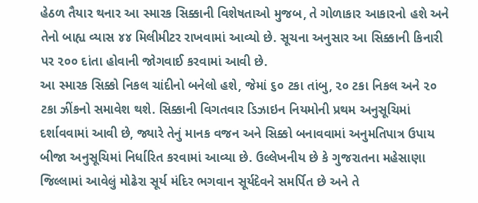હેઠળ તૈયાર થનાર આ સ્મારક સિક્કાની વિશેષતાઓ મુજબ, તે ગોળાકાર આકારનો હશે અને તેનો બાહ્ય વ્યાસ ૪૪ મિલીમીટર રાખવામાં આવ્યો છે. સૂચના અનુસાર આ સિક્કાની કિનારી પર ૨૦૦ દાંતા હોવાની જોગવાઈ કરવામાં આવી છે.
આ સ્મારક સિક્કો નિકલ ચાંદીનો બનેલો હશે, જેમાં ૬૦ ટકા તાંબુ, ૨૦ ટકા નિકલ અને ૨૦ ટકા ઝીંકનો સમાવેશ થશે. સિક્કાની વિગતવાર ડિઝાઇન નિયમોની પ્રથમ અનુસૂચિમાં દર્શાવવામાં આવી છે, જ્યારે તેનું માનક વજન અને સિક્કો બનાવવામાં અનુમતિપાત્ર ઉપાય બીજા અનુસૂચિમાં નિર્ધારિત કરવામાં આવ્યા છે. ઉલ્લેખનીય છે કે ગુજરાતના મહેસાણા જિલ્લામાં આવેલું મોઢેરા સૂર્ય મંદિર ભગવાન સૂર્યદેવને સમર્પિત છે અને તે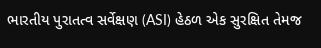ભારતીય પુરાતત્વ સર્વેક્ષણ (ASI) હેઠળ એક સુરક્ષિત તેમજ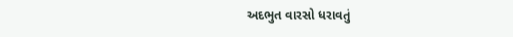અદભુત વારસો ધરાવતું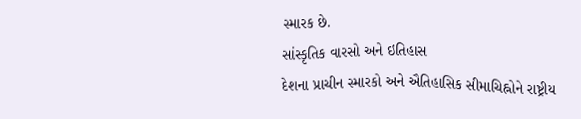સ્મારક છે.
સાંસ્કૃતિક વારસો અને ઇતિહાસ
દેશના પ્રાચીન સ્મારકો અને ઐતિહાસિક સીમાચિહ્નોને રાષ્ટ્રીય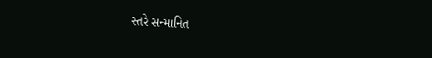સ્તરે સન્માનિત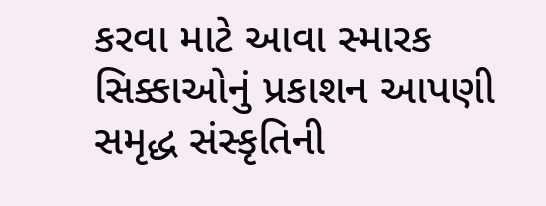કરવા માટે આવા સ્મારક સિક્કાઓનું પ્રકાશન આપણી સમૃદ્ધ સંસ્કૃતિની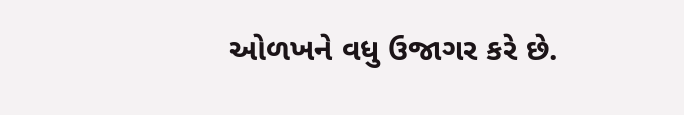ઓળખને વધુ ઉજાગર કરે છે.